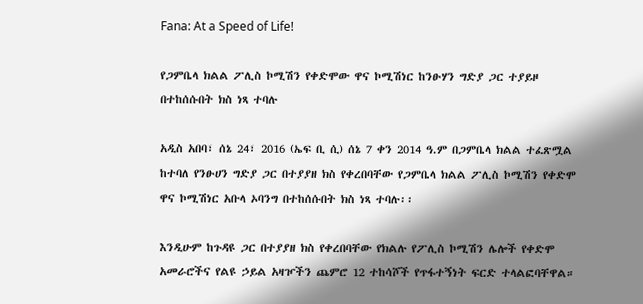Fana: At a Speed of Life!

የጋምቤላ ክልል ፖሊስ ኮሚሽን የቀድሞው ዋና ኮሚሽነር ከንፁሃን ግድያ ጋር ተያይዞ በተከሰሱበት ክስ ነጻ ተባሉ

አዲስ አበባ፣ ሰኔ 24፣ 2016 (ኤፍ ቢ ሲ) ሰኔ 7 ቀን 2014 ዓ.ም በጋምቤላ ክልል ተፈጽሟል ከተባለ የንፁሀን ግድያ ጋር በተያያዘ ክስ የቀረበባቸው የጋምቤላ ክልል ፖሊስ ኮሚሽን የቀድሞ ዋና ኮሚሽነር አቡላ ኦባንግ በተከሰሱበት ክስ ነጻ ተባሉ፡፡

እንዲሁም ከጉዳዩ ጋር በተያያዘ ክስ የቀረበባቸው የክልሉ የፖሊስ ኮሚሽን ሌሎች የቀድሞ አመራሮችና የልዩ ኃይል አዛዦችን ጨምሮ 12 ተከሳሾች የጥፋተኝነት ፍርድ ተላልፎባቸዋል።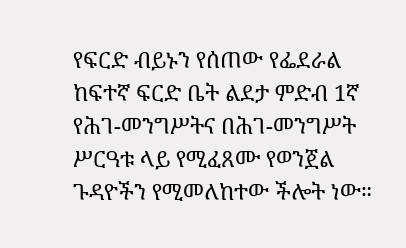የፍርድ ብይኑን የሰጠው የፌደራል ከፍተኛ ፍርድ ቤት ልደታ ምድብ 1ኛ የሕገ-መንግሥትና በሕገ-መንግሥት ሥርዓቱ ላይ የሚፈጸሙ የወንጀል ጉዳዮችን የሚመለከተው ችሎት ነው።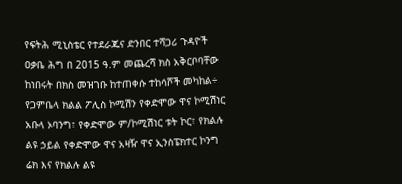የፍትሕ ሚኒስቴር የተደራጁና ድንበር ተሻጋሪ ጉዳዮች ዐቃቤ ሕግ በ 2015 ዓ.ም መጨረሻ ክስ አቅርቦባቸው ከነበሩት በክስ መዝገቡ ከተጠቀሱ ተከሳሾች መካከል÷ የጋምቤላ ክልል ፖሊስ ኮሚሽን የቀድሞው ዋና ኮሚሽነር አቡላ ኦባንግ፣ የቀድሞው ም/ኮሚሽነር ቱት ኮር፣ የክልሉ ልዩ ኃይል የቀድሞው ዋና አዛዥ ዋና ኢንስፔክተር ኮንግ ሬክ እና የክልሉ ልዩ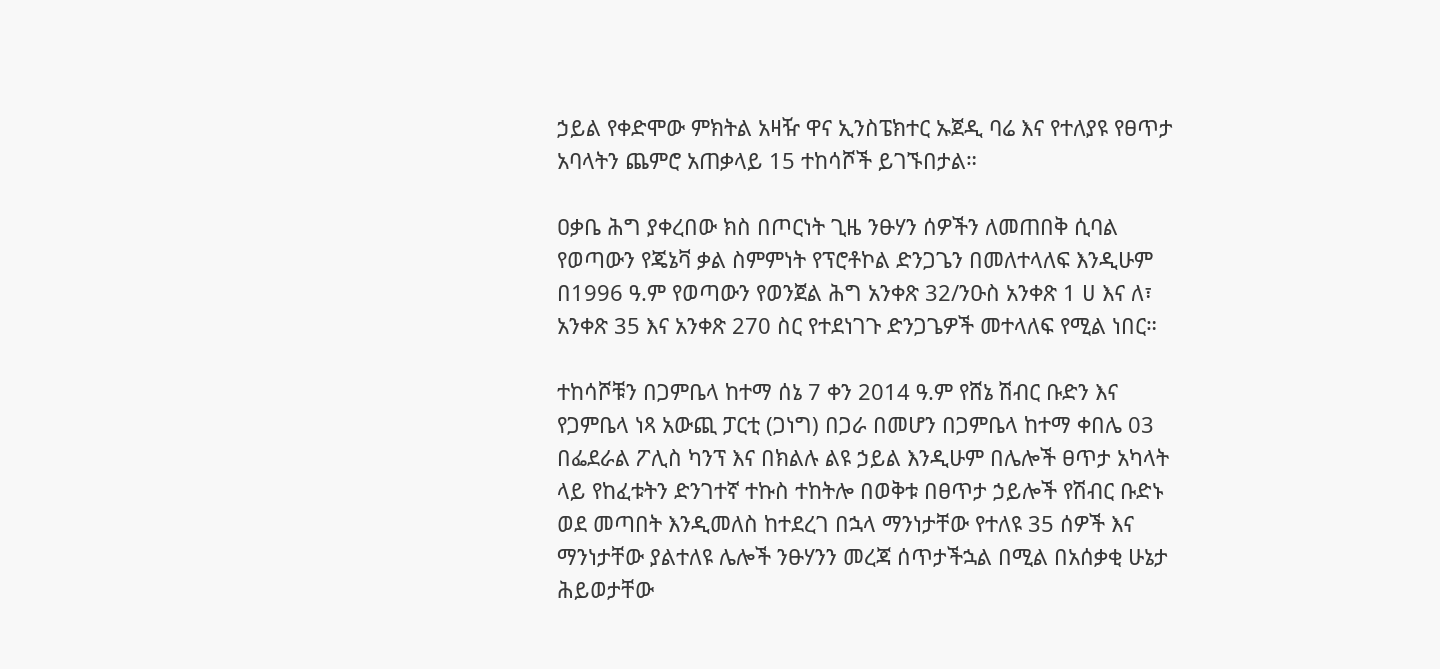ኃይል የቀድሞው ምክትል አዛዥ ዋና ኢንስፔክተር ኡጀዲ ባሬ እና የተለያዩ የፀጥታ አባላትን ጨምሮ አጠቃላይ 15 ተከሳሾች ይገኙበታል።

ዐቃቤ ሕግ ያቀረበው ክስ በጦርነት ጊዜ ንፁሃን ሰዎችን ለመጠበቅ ሲባል የወጣውን የጄኔቫ ቃል ስምምነት የፕሮቶኮል ድንጋጌን በመለተላለፍ እንዲሁም በ1996 ዓ.ም የወጣውን የወንጀል ሕግ አንቀጽ 32/ንዑስ አንቀጽ 1 ሀ እና ለ፣ አንቀጽ 35 እና አንቀጽ 270 ስር የተደነገጉ ድንጋጌዎች መተላለፍ የሚል ነበር።

ተከሳሾቹን በጋምቤላ ከተማ ሰኔ 7 ቀን 2014 ዓ.ም የሸኔ ሽብር ቡድን እና የጋምቤላ ነጻ አውጪ ፓርቲ (ጋነግ) በጋራ በመሆን በጋምቤላ ከተማ ቀበሌ 03 በፌደራል ፖሊስ ካንፕ እና በክልሉ ልዩ ኃይል እንዲሁም በሌሎች ፀጥታ አካላት ላይ የከፈቱትን ድንገተኛ ተኩስ ተከትሎ በወቅቱ በፀጥታ ኃይሎች የሽብር ቡድኑ ወደ መጣበት እንዲመለስ ከተደረገ በኋላ ማንነታቸው የተለዩ 35 ሰዎች እና ማንነታቸው ያልተለዩ ሌሎች ንፁሃንን መረጃ ሰጥታችኋል በሚል በአሰቃቂ ሁኔታ ሕይወታቸው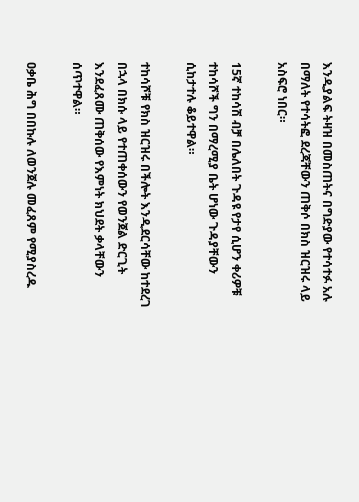እንዲያልፍ ትዛዝ በመስጠትና በግድያው የተሳተፉ አሉ በማለት የተሳትፎ ደረጃቸውን ጠቅሶ በክስ ዝርዝሩ ላይ አስፍሮ ነበር።

15ኛ ተከሳሽ ብቻ በሌለበት ጉዳዩ የታየ ሲሆን ቀሪዎቹ ተከሳሾች ግን በማረሚያ ቤት ሆነው ጉዳያቸውን ሲከታተሉ ቆይተዋል።

ተከሳሾቹ የክስ ዝርዝሩ በችሎት እንዲደርሳቸው ከተደረገ በኋላ በክሱ ላይ የተጠቀሰውን የወንጀል ድርጊት እንደፈጸሙ ጠቅሰው የእምነት ክህደት ቃላቸውን ሰጥተዋል።

ዐቃቤ ሕግ በበኩሉ ለወንጀሉ መፈጸም የሚያስረዱ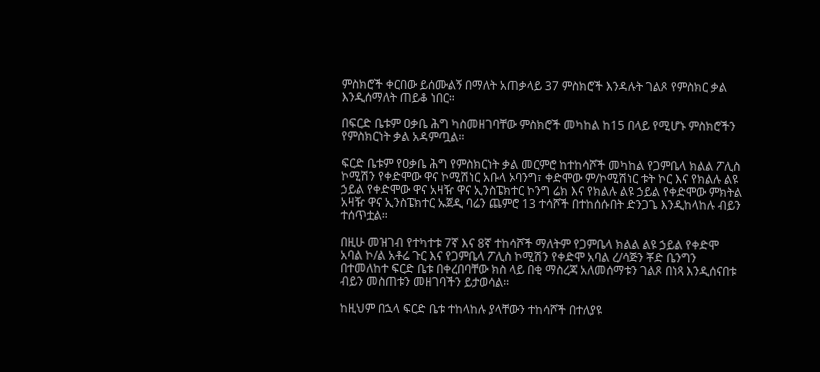ምስክሮች ቀርበው ይሰሙልኝ በማለት አጠቃላይ 37 ምስክሮች እንዳሉት ገልጾ የምስክር ቃል እንዲሰማለት ጠይቆ ነበር።

በፍርድ ቤቱም ዐቃቤ ሕግ ካስመዘገባቸው ምስክሮች መካከል ከ15 በላይ የሚሆኑ ምስክሮችን የምስክርነት ቃል አዳምጧል።

ፍርድ ቤቱም የዐቃቤ ሕግ የምስክርነት ቃል መርምሮ ከተከሳሾች መካከል የጋምቤላ ክልል ፖሊስ ኮሚሽን የቀድሞው ዋና ኮሚሽነር አቡላ ኦባንግ፣ ቀድሞው ም/ኮሚሽነር ቱት ኮር እና የክልሉ ልዩ ኃይል የቀድሞው ዋና አዛዥ ዋና ኢንስፔክተር ኮንግ ሬክ እና የክልሉ ልዩ ኃይል የቀድሞው ምክትል አዛዥ ዋና ኢንስፔክተር ኡጀዲ ባሬን ጨምሮ 13 ተሳሾች በተከሰሱበት ድንጋጌ እንዲከላከሉ ብይን ተሰጥቷል።

በዚሁ መዝገብ የተካተቱ 7ኛ እና 8ኛ ተከሳሾች ማለትም የጋምቤላ ክልል ልዩ ኃይል የቀድሞ አባል ኮ/ል አቶሬ ጉር እና የጋምቤላ ፖሊስ ኮሚሽን የቀድሞ አባል ረ/ሳጅን ቾድ ቤንግን በተመለከተ ፍርድ ቤቱ በቀረበባቸው ክስ ላይ በቂ ማስረጃ አለመሰማቱን ገልጾ በነጻ እንዲሰናበቱ ብይን መስጠቱን መዘገባችን ይታወሳል።

ከዚህም በኋላ ፍርድ ቤቱ ተከላከሉ ያላቸውን ተከሳሾች በተለያዩ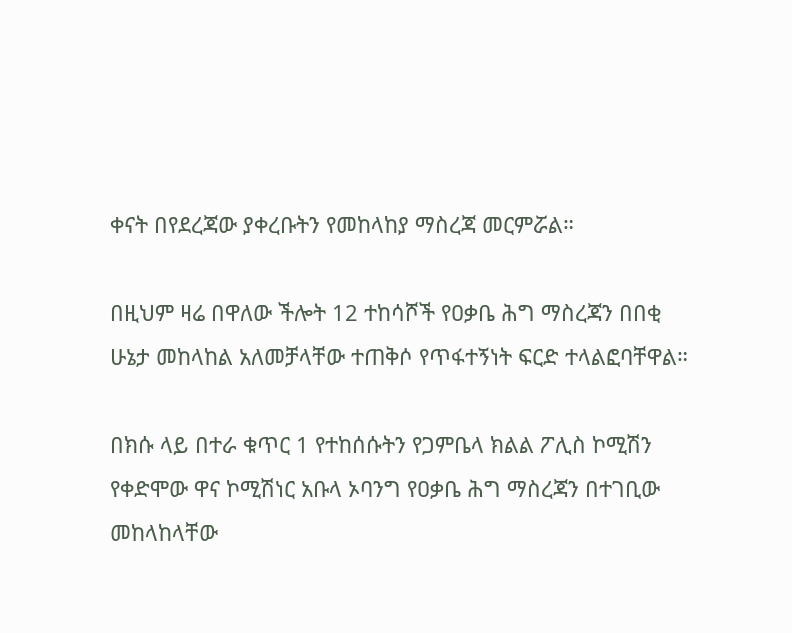ቀናት በየደረጃው ያቀረቡትን የመከላከያ ማስረጃ መርምሯል።

በዚህም ዛሬ በዋለው ችሎት 12 ተከሳሾች የዐቃቤ ሕግ ማስረጃን በበቂ ሁኔታ መከላከል አለመቻላቸው ተጠቅሶ የጥፋተኝነት ፍርድ ተላልፎባቸዋል።

በክሱ ላይ በተራ ቁጥር 1 የተከሰሱትን የጋምቤላ ክልል ፖሊስ ኮሚሽን የቀድሞው ዋና ኮሚሽነር አቡላ ኦባንግ የዐቃቤ ሕግ ማስረጃን በተገቢው መከላከላቸው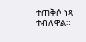ተጠቅሶ ነጻ ተብለዋል።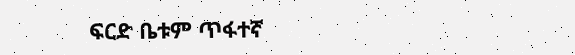ፍርድ ቤቱም ጥፋተኛ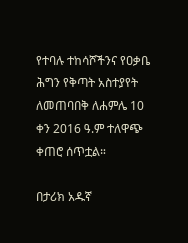የተባሉ ተከሳሾችንና የዐቃቤ ሕግን የቅጣት አስተያየት ለመጠባበቅ ለሐምሌ 10 ቀን 2016 ዓ.ም ተለዋጭ ቀጠሮ ሰጥቷል።

በታሪክ አዱኛ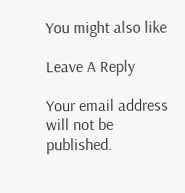You might also like

Leave A Reply

Your email address will not be published.